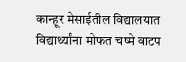कान्हूर मेसाईतील विद्यालयात विद्यार्थ्यांना मोफत चष्मे वाटप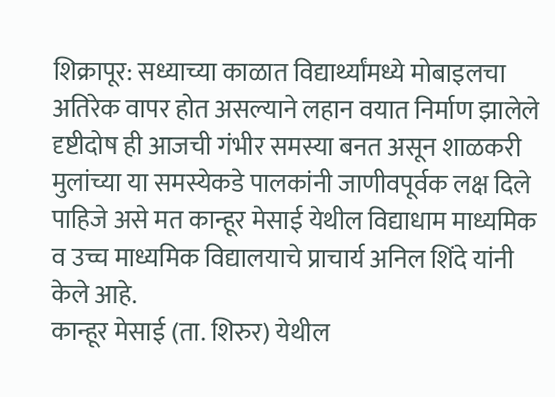शिक्रापूर: सध्याच्या काळात विद्यार्थ्यांमध्ये मोबाइलचा अतिरेक वापर होत असल्याने लहान वयात निर्माण झालेले दृष्टीदोष ही आजची गंभीर समस्या बनत असून शाळकरी मुलांच्या या समस्येकडे पालकांनी जाणीवपूर्वक लक्ष दिले पाहिजे असे मत कान्हूर मेसाई येथील विद्याधाम माध्यमिक व उच्च माध्यमिक विद्यालयाचे प्राचार्य अनिल शिंदे यांनी केले आहे.
कान्हूर मेसाई (ता. शिरुर) येथील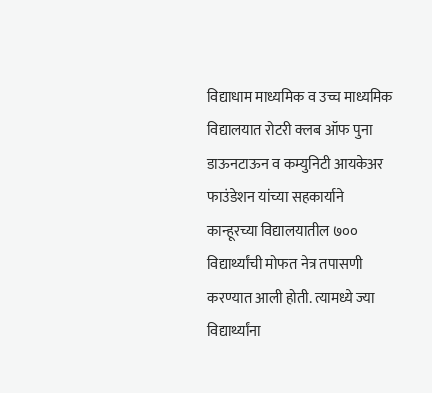विद्याधाम माध्यमिक व उच्च माध्यमिक विद्यालयात रोटरी क्लब ऑफ पुना डाऊनटाऊन व कम्युनिटी आयकेअर फाउंडेशन यांच्या सहकार्याने कान्हूरच्या विद्यालयातील ७०० विद्यार्थ्यांची मोफत नेत्र तपासणी करण्यात आली होती. त्यामध्ये ज्या विद्यार्थ्यांना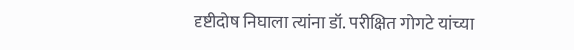दृष्टीदोष निघाला त्यांना डॉ. परीक्षित गोगटे यांच्या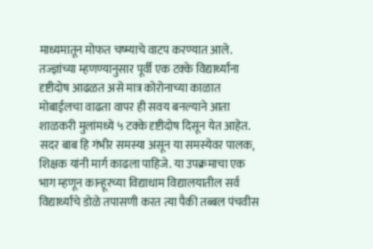माध्यमातून मोफत चष्म्याचे वाटप करण्यात आले.
तज्ज्ञांच्या म्हणण्यानुसार पूर्वी एक टक्के विद्यार्थ्यांना दृष्टीदोष आढळत असे मात्र कोरोनाच्या काळात मोबाईलचा वाढता वापर ही सवय बनल्याने आता शाळकरी मुलांमध्ये ५ टक्के दृष्टीदोष दिसून येत आहेत. सदर बाब हि गंभीर समस्या असून या समस्येवर पालक, शिक्षक यांनी मार्ग काढला पाहिजे. या उपक्रमाचा एक भाग म्हणून कान्हूरच्या विद्याधाम विद्यालयातील सर्व विद्यार्थ्यांचे डोळे तपासणी करत त्या पैकी तब्बल पंचवीस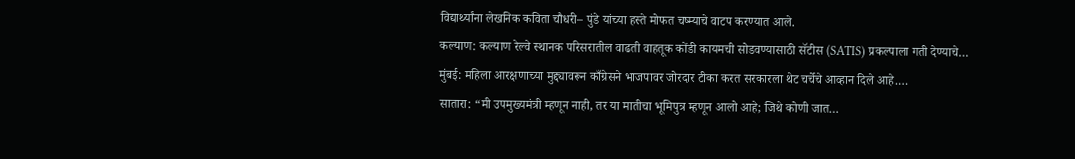विद्यार्थ्यांना लेखनिक कविता चौधरी– पुंडे यांच्या हस्ते मोफत चष्म्याचे वाटप करण्यात आले.
कल्याण: कल्याण रेल्वे स्थानक परिसरातील वाढती वाहतूक कोंडी कायमची सोडवण्यासाठी सॅटीस (SATIS) प्रकल्पाला गती देण्याचे…
मुंबई: महिला आरक्षणाच्या मुद्द्यावरून काँग्रेसने भाजपावर जोरदार टीका करत सरकारला थेट चर्चेचे आव्हान दिले आहे.…
सातारा: “मी उपमुख्यमंत्री म्हणून नाही, तर या मातीचा भूमिपुत्र म्हणून आलो आहे; जिथे कोणी जात…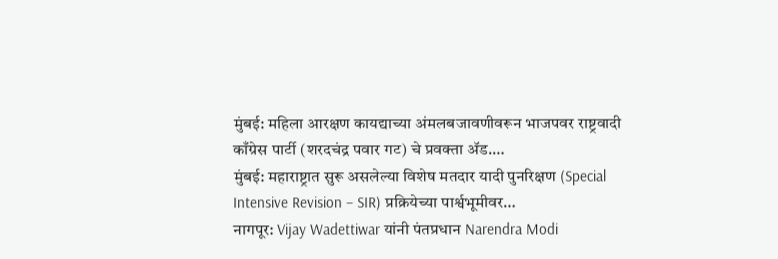मुंबई: महिला आरक्षण कायद्याच्या अंमलबजावणीवरून भाजपवर राष्ट्रवादी काँग्रेस पार्टी (शरदचंद्र पवार गट) चे प्रवक्ता ॲड.…
मुंबई: महाराष्ट्रात सुरू असलेल्या विशेष मतदार यादी पुनरिक्षण (Special Intensive Revision – SIR) प्रक्रियेच्या पार्श्वभूमीवर…
नागपूर: Vijay Wadettiwar यांनी पंतप्रधान Narendra Modi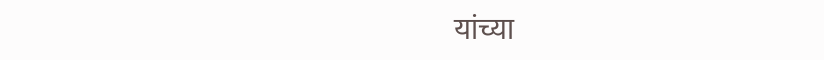यांच्या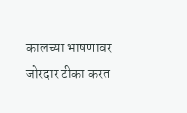कालच्या भाषणावर जोरदार टीका करत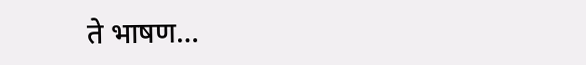ते भाषण…